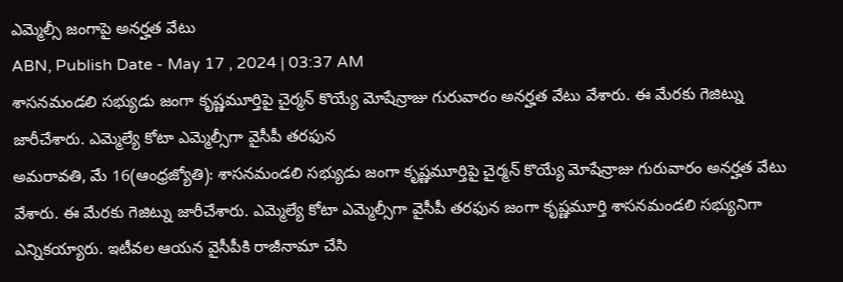ఎమ్మెల్సీ జంగాపై అనర్హత వేటు
ABN, Publish Date - May 17 , 2024 | 03:37 AM
శాసనమండలి సభ్యుడు జంగా కృష్ణమూర్తిపై చైర్మన్ కొయ్యే మోషేన్రాజు గురువారం అనర్హత వేటు వేశారు. ఈ మేరకు గెజిట్ను జారీచేశారు. ఎమ్మెల్యే కోటా ఎమ్మెల్సీగా వైసీపీ తరఫున
అమరావతి, మే 16(ఆంధ్రజ్యోతి): శాసనమండలి సభ్యుడు జంగా కృష్ణమూర్తిపై చైర్మన్ కొయ్యే మోషేన్రాజు గురువారం అనర్హత వేటు వేశారు. ఈ మేరకు గెజిట్ను జారీచేశారు. ఎమ్మెల్యే కోటా ఎమ్మెల్సీగా వైసీపీ తరఫున జంగా కృష్ణమూర్తి శాసనమండలి సభ్యునిగా ఎన్నికయ్యారు. ఇటీవల ఆయన వైసీపీకి రాజీనామా చేసి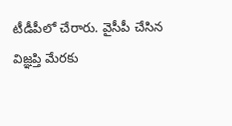టీడీపీలో చేరారు. వైసీపీ చేసిన విజ్ఞప్తి మేరకు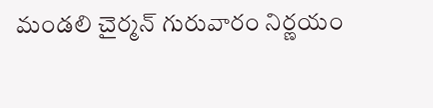మండలి చైర్మన్ గురువారం నిర్ణయం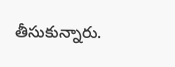తీసుకున్నారు.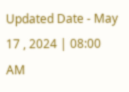Updated Date - May 17 , 2024 | 08:00 AM